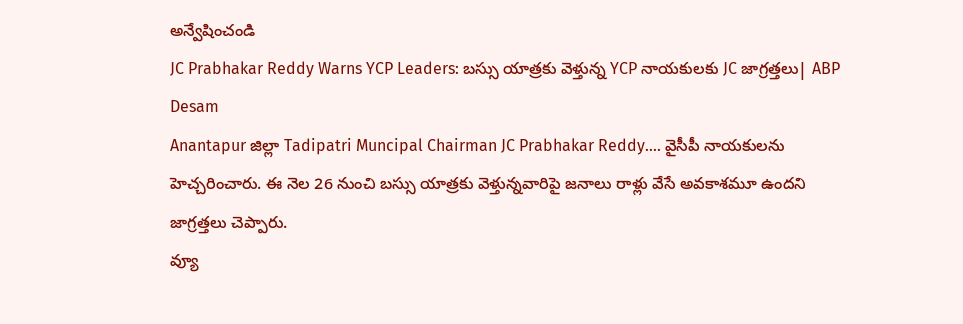అన్వేషించండి
JC Prabhakar Reddy Warns YCP Leaders: బస్సు యాత్రకు వెళ్తున్న YCP నాయకులకు JC జాగ్రత్తలు| ABP Desam
Anantapur జిల్లా Tadipatri Muncipal Chairman JC Prabhakar Reddy.... వైసీపీ నాయకులను హెచ్చరించారు. ఈ నెల 26 నుంచి బస్సు యాత్రకు వెళ్తున్నవారిపై జనాలు రాళ్లు వేసే అవకాశమూ ఉందని జాగ్రత్తలు చెప్పారు.
వ్యూ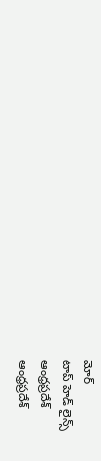మోర్
టాప్ హెడ్ లైన్స్
ఆంధ్రప్రదేశ్
ఆంధ్రప్రదేశ్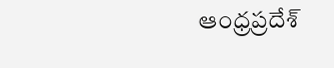ఆంధ్రప్రదేశ్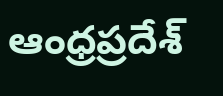ఆంధ్రప్రదేశ్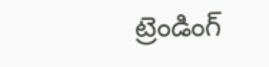ట్రెండింగ్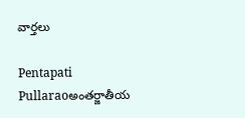వార్తలు

Pentapati Pullaraoఅంతర్జాతీయ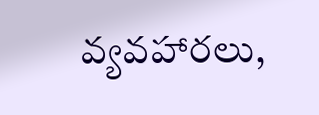వ్యవహారలు,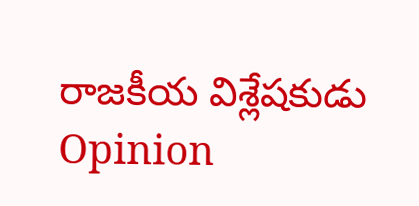రాజకీయ విశ్లేషకుడు
Opinion